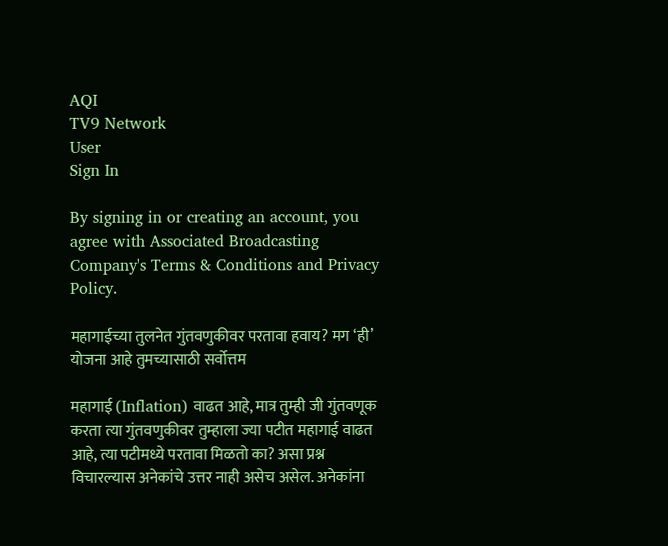AQI
TV9 Network
User
Sign In

By signing in or creating an account, you agree with Associated Broadcasting Company's Terms & Conditions and Privacy Policy.

महागाईच्या तुलनेत गुंतवणुकीवर परतावा हवाय? मग ‘ही’ योजना आहे तुमच्यासाठी सर्वोत्तम

महागाई (Inflation) वाढत आहे, मात्र तुम्ही जी गुंतवणूक करता त्या गुंतवणुकीवर तुम्हाला ज्या पटीत महागाई वाढत आहे, त्या पटीमध्ये परतावा मिळतो का? असा प्रश्न विचारल्यास अनेकांचे उत्तर नाही असेच असेल. अनेकांना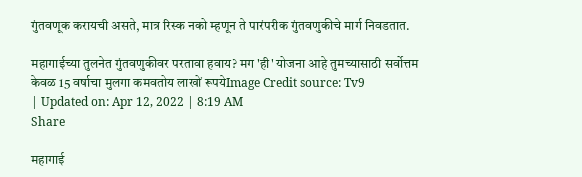गुंतवणूक करायची असते, मात्र रिस्क नको म्हणून ते पारंपरीक गुंतवणुकीचे मार्ग निवडतात.

महागाईच्या तुलनेत गुंतवणुकीवर परतावा हवाय? मग 'ही' योजना आहे तुमच्यासाठी सर्वोत्तम
केवळ 15 वर्षाचा मुलगा कमवतोय लाखों रूपयेImage Credit source: Tv9
| Updated on: Apr 12, 2022 | 8:19 AM
Share

महागाई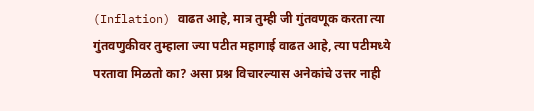(Inflation) वाढत आहे, मात्र तुम्ही जी गुंतवणूक करता त्या गुंतवणुकीवर तुम्हाला ज्या पटीत महागाई वाढत आहे, त्या पटीमध्ये परतावा मिळतो का? असा प्रश्न विचारल्यास अनेकांचे उत्तर नाही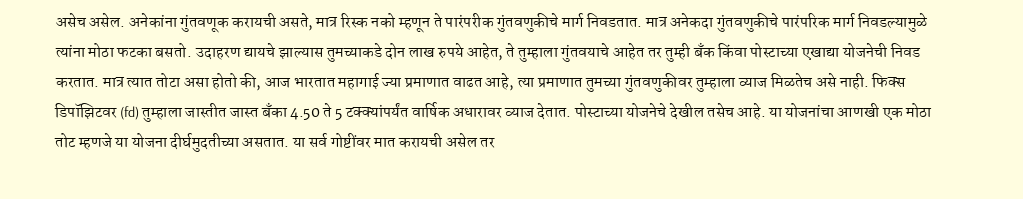असेच असेल. अनेकांना गुंतवणूक करायची असते, मात्र रिस्क नको म्हणून ते पारंपरीक गुंतवणुकीचे मार्ग निवडतात. मात्र अनेकदा गुंतवणुकीचे पारंपरिक मार्ग निवडल्यामुळे त्यांना मोठा फटका बसतो. उदाहरण द्यायचे झाल्यास तुमच्याकडे दोन लाख रुपये आहेत, ते तुम्हाला गुंतवयाचे आहेत तर तुम्ही बँक किंवा पोस्टाच्या एखाद्या योजनेची निवड करतात. मात्र त्यात तोटा असा होतो की, आज भारतात महागाई ज्या प्रमाणात वाढत आहे, त्या प्रमाणात तुमच्या गुंतवणुकीवर तुम्हाला व्याज मिळतेच असे नाही. फिक्स डिपॉझिटवर (fd) तुम्हाला जास्तीत जास्त बँका 4.50 ते 5 टक्क्यांपर्यंत वार्षिक अधारावर व्याज देतात. पोस्टाच्या योजनेचे देखील तसेच आहे. या योजनांचा आणखी एक मोठा तोट म्हणजे या योजना दीर्घमुदतीच्या असतात. या सर्व गोष्टींवर मात करायची असेल तर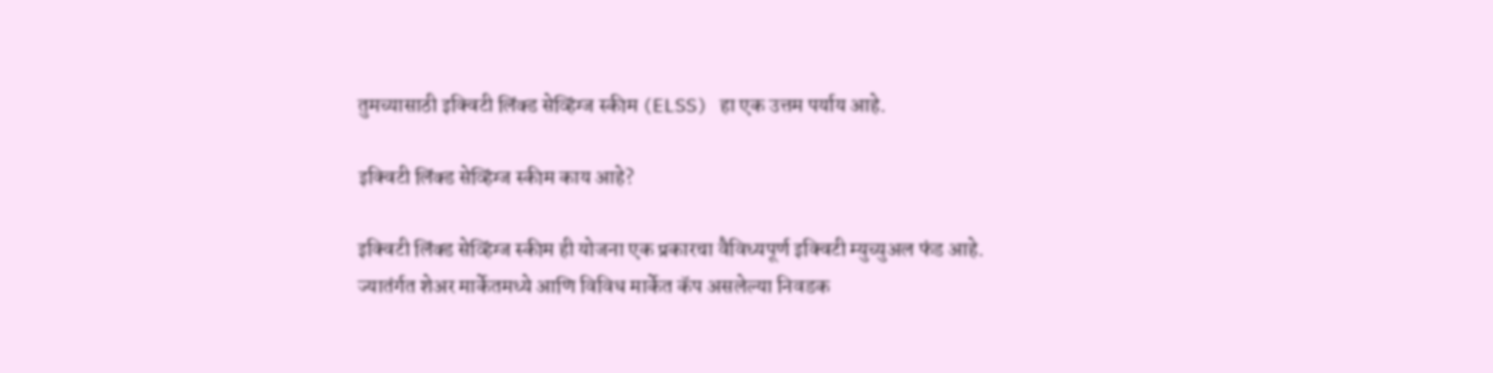तुमच्यासाठी इक्विटी लिंक्ड सेव्हिंग्ज स्कीम (ELSS) हा एक उत्तम पर्याय आहे.

इक्विटी लिंक्ड सेव्हिंग्ज स्कीम काय आहे?

इक्विटी लिंक्ड सेव्हिंग्ज स्कीम ही योजना एक प्रकारचा वैविध्यपूर्ण इक्विटी म्युच्युअल फंड आहे. ज्यातंर्गत शेअर मार्केतमध्ये आणि विविध मार्केत कॅप असलेल्या निवडक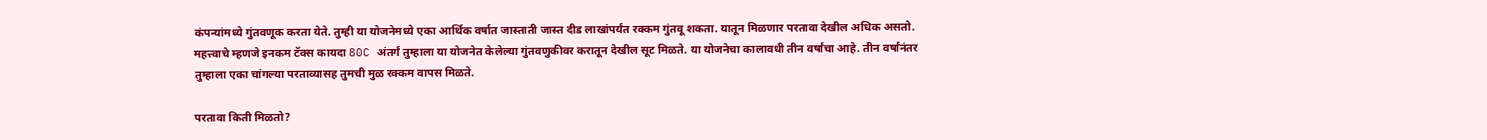कंपन्यांमध्ये गुंतवणूक करता येते. तुम्ही या योजनेमध्ये एका आर्थिक वर्षात जास्ताती जास्त दीड लाखांपर्यंत रक्कम गुंतवू शकता. यातून मिळणार परतावा देखील अधिक असतो. महत्त्वाचे म्हणजे इनकम टॅक्स कायदा 80C अंतर्गं तुम्हाला या योजनेत केलेल्या गुंतवणुकीवर करातून देखील सूट मिळते. या योजनेचा कालावधी तीन वर्षांचा आहे. तीन वर्षांनंतर तुम्हाला एका चांगल्या परताव्यासह तुमची मुळ रक्कम वापस मिळते.

परतावा किती मिळतो?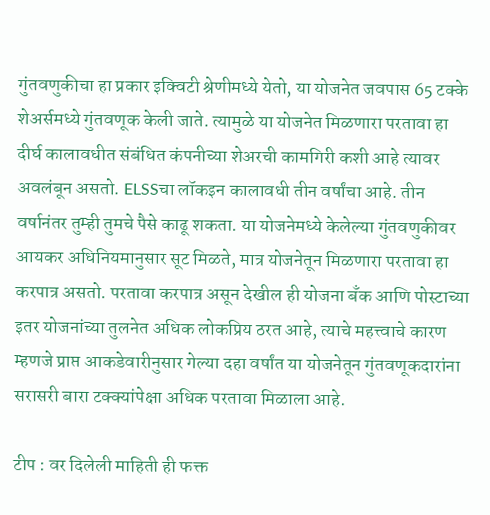गुंतवणुकीचा हा प्रकार इक्विटी श्रेणीमध्ये येतो, या योजनेत जवपास 65 टक्के शेअर्समध्ये गुंतवणूक केली जाते. त्यामुळे या योजनेत मिळणारा परतावा हा दीर्घ कालावधीत संबंधित कंपनीच्या शेअरची कामगिरी कशी आहे त्यावर अवलंबून असतो. ELSSचा लॉकइन कालावधी तीन वर्षांचा आहे. तीन वर्षानंतर तुम्ही तुमचे पैसे काढू शकता. या योजनेमध्ये केलेल्या गुंतवणुकीवर आयकर अधिनियमानुसार सूट मिळते, मात्र योजनेतून मिळणारा परतावा हा करपात्र असतो. परतावा करपात्र असून देखील ही योजना बँक आणि पोस्टाच्या इतर योजनांच्या तुलनेत अधिक लोकप्रिय ठरत आहे, त्याचे महत्त्वाचे कारण म्हणजे प्राप्त आकडेवारीनुसार गेल्या दहा वर्षांत या योजनेतून गुंतवणूकदारांना सरासरी बारा टक्क्यांपेक्षा अधिक परतावा मिळाला आहे.

टीप : वर दिलेली माहिती ही फक्त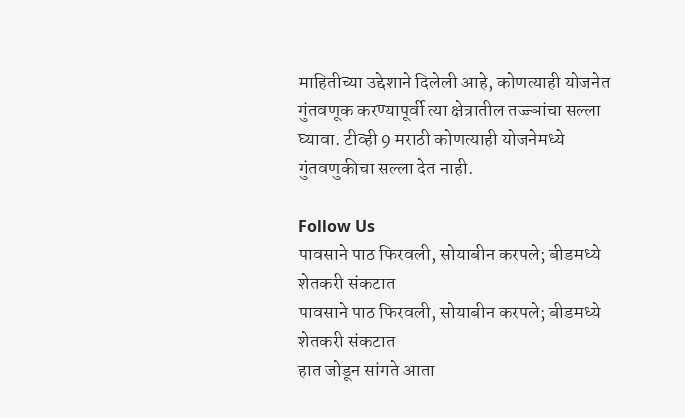माहितीच्या उद्देशाने दिलेली आहे, कोणत्याही योजनेत गुंतवणूक करण्यापूर्वी त्या क्षेत्रातील तज्ज्ञांचा सल्ला घ्यावा. टीव्ही 9 मराठी कोणत्याही योजनेमध्ये गुंतवणुकीचा सल्ला देत नाही.

Follow Us
पावसाने पाठ फिरवली, सोयाबीन करपले; बीडमध्ये शेतकरी संकटात
पावसाने पाठ फिरवली, सोयाबीन करपले; बीडमध्ये शेतकरी संकटात
हात जोडून सांगते आता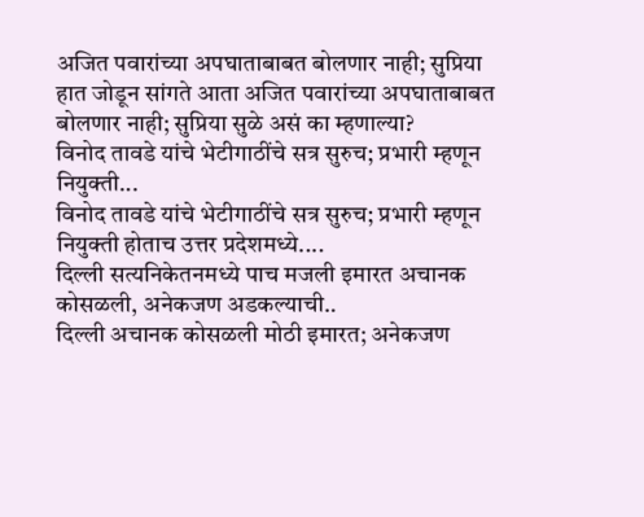अजित पवारांच्या अपघाताबाबत बोलणार नाही; सुप्रिया
हात जोडून सांगते आता अजित पवारांच्या अपघाताबाबत बोलणार नाही; सुप्रिया सुळे असं का म्हणाल्या?
विनोद तावडे यांचे भेटीगाठींचे सत्र सुरुच; प्रभारी म्हणून नियुक्ती...
विनोद तावडे यांचे भेटीगाठींचे सत्र सुरुच; प्रभारी म्हणून नियुक्ती होताच उत्तर प्रदेशमध्ये....
दिल्ली सत्यनिकेतनमध्ये पाच मजली इमारत अचानक कोसळली, अनेकजण अडकल्याची..
दिल्ली अचानक कोसळली मोठी इमारत; अनेकजण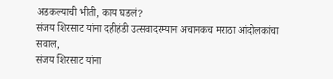अडकल्याची भीती, काय घडलं?
संजय शिरसाट यांना दहीहंडी उत्सवादरम्यान अचानकच मराठा आंदोलकांचा सवाल,
संजय शिरसाट यांना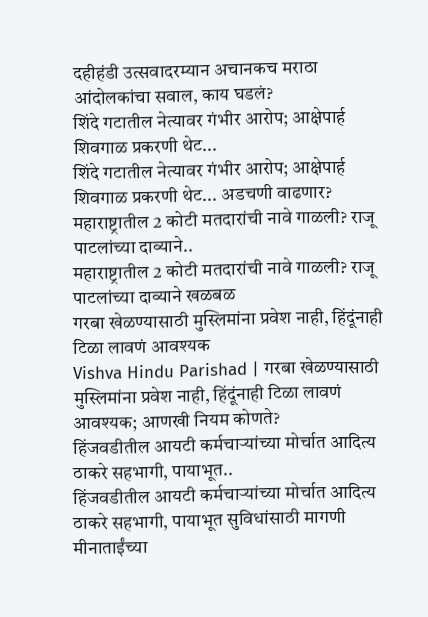दहीहंडी उत्सवादरम्यान अचानकच मराठा आंदोलकांचा सवाल, काय घडलं?
शिंदे गटातील नेत्यावर गंभीर आरोप; आक्षेपार्ह शिवगाळ प्रकरणी थेट...
शिंदे गटातील नेत्यावर गंभीर आरोप; आक्षेपार्ह शिवगाळ प्रकरणी थेट... अडचणी वाढणार?
महाराष्ट्रातील 2 कोटी मतदारांची नावे गाळली? राजू पाटलांच्या दाव्याने..
महाराष्ट्रातील 2 कोटी मतदारांची नावे गाळली? राजू पाटलांच्या दाव्याने खळबळ
गरबा खेळण्यासाठी मुस्लिमांना प्रवेश नाही, हिंदूंनाही टिळा लावणं आवश्यक
Vishva Hindu Parishad | गरबा खेळण्यासाठी मुस्लिमांना प्रवेश नाही, हिंदूंनाही टिळा लावणं आवश्यक; आणखी नियम कोणते?
हिंजवडीतील आयटी कर्मचाऱ्यांच्या मोर्चात आदित्य ठाकरे सहभागी, पायाभूत..
हिंजवडीतील आयटी कर्मचाऱ्यांच्या मोर्चात आदित्य ठाकरे सहभागी, पायाभूत सुविधांसाठी मागणी
मीनाताईंच्या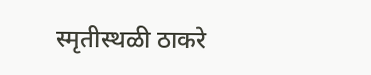स्मृतीस्थळी ठाकरे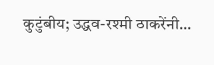कुटुंबीय; उद्धव-रश्मी ठाकरेंनी...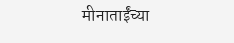मीनाताईंच्या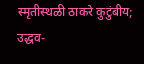स्मृतीस्थळी ठाकरे कुटुंबीय; उद्धव-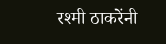रश्मी ठाकरेंनी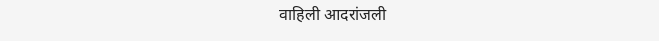वाहिली आदरांजली